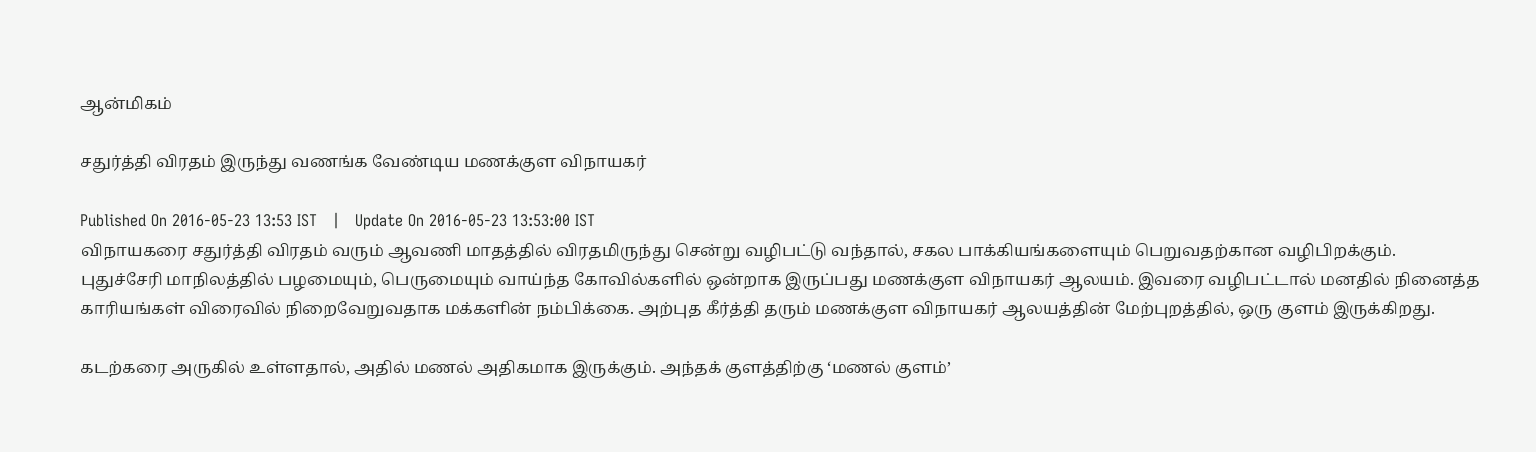ஆன்மிகம்

சதுர்த்தி விரதம் இருந்து வணங்க வேண்டிய மணக்குள விநாயகர்

Published On 2016-05-23 13:53 IST   |   Update On 2016-05-23 13:53:00 IST
விநாயகரை சதுர்த்தி விரதம் வரும் ஆவணி மாதத்தில் விரதமிருந்து சென்று வழிபட்டு வந்தால், சகல பாக்கியங்களையும் பெறுவதற்கான வழிபிறக்கும்.
புதுச்சேரி மாநிலத்தில் பழமையும், பெருமையும் வாய்ந்த கோவில்களில் ஒன்றாக இருப்பது மணக்குள விநாயகர் ஆலயம். இவரை வழிபட்டால் மனதில் நினைத்த காரியங்கள் விரைவில் நிறைவேறுவதாக மக்களின் நம்பிக்கை. அற்புத கீர்த்தி தரும் மணக்குள விநாயகர் ஆலயத்தின் மேற்புறத்தில், ஒரு குளம் இருக்கிறது.

கடற்கரை அருகில் உள்ளதால், அதில் மணல் அதிகமாக இருக்கும். அந்தக் குளத்திற்கு ‘மணல் குளம்’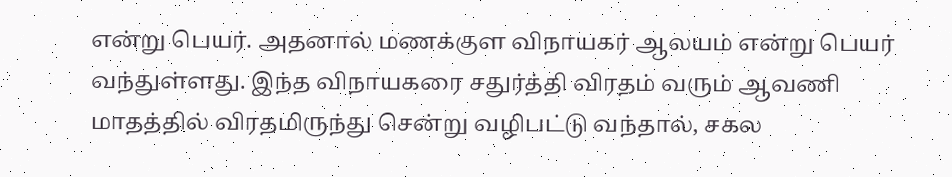என்று பெயர். அதனால் மணக்குள விநாயகர் ஆலயம் என்று பெயர் வந்துள்ளது. இந்த விநாயகரை சதுர்த்தி விரதம் வரும் ஆவணி மாதத்தில் விரதமிருந்து சென்று வழிபட்டு வந்தால், சகல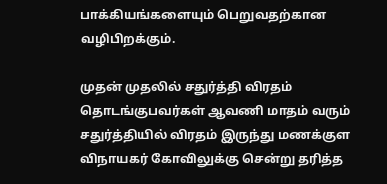பாக்கியங்களையும் பெறுவதற்கான வழிபிறக்கும்.

முதன் முதலில் சதுர்த்தி விரதம் தொடங்குபவர்கள் ஆவணி மாதம் வரும் சதுர்த்தியில் விரதம் இருந்து மணக்குள விநாயகர் கோவிலுக்கு சென்று தரித்த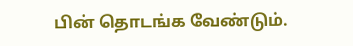பின் தொடங்க வேண்டும்.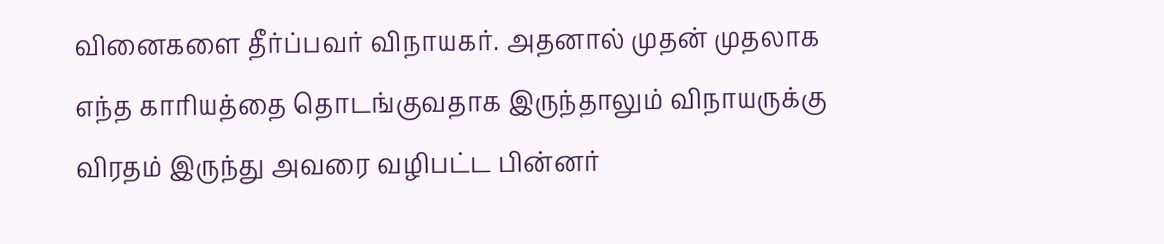வினைகளை தீர்ப்பவர் விநாயகர். அதனால் முதன் முதலாக எந்த காரியத்தை தொடங்குவதாக இருந்தாலும் விநாயருக்கு விரதம் இருந்து அவரை வழிபட்ட பின்னர்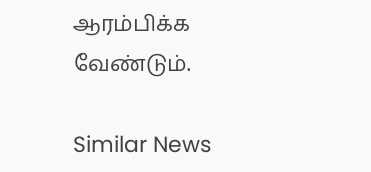ஆரம்பிக்க வேண்டும்.

Similar News